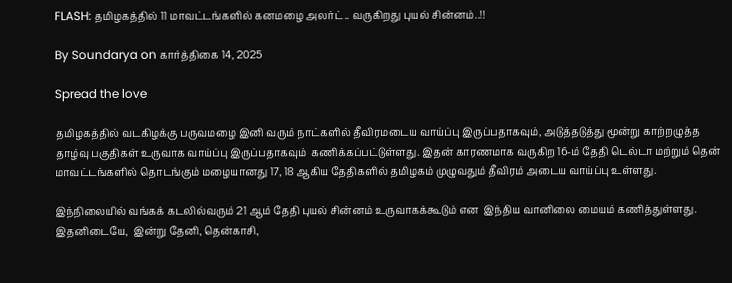FLASH: தமிழகத்தில் 11 மாவட்டங்களில் கனமழை அலர்ட்.. வருகிறது புயல் சின்னம்..!!

By Soundarya on கார்த்திகை 14, 2025

Spread the love

தமிழகத்தில் வடகிழக்கு பருவமழை இனி வரும் நாட்களில் தீவிரமடைய வாய்ப்பு இருப்பதாகவும், அடுத்தடுத்து மூன்று காற்றழுத்த தாழ்வு பகுதிகள் உருவாக வாய்ப்பு இருப்பதாகவும்  கணிக்கப்பட்டுள்ளது. இதன் காரணமாக வருகிற 16-ம் தேதி டெல்டா மற்றும் தென் மாவட்டங்களில் தொடங்கும் மழையானது 17, 18 ஆகிய தேதிகளில் தமிழகம் முழுவதும் தீவிரம் அடைய வாய்ப்பு உள்ளது.

இந்நிலையில் வங்கக் கடலில்வரும் 21 ஆம் தேதி புயல் சின்னம் உருவாகக்கூடும் என  இந்திய வானிலை மையம் கணித்துள்ளது. இதனிடையே,  இன்று தேனி, தென்காசி,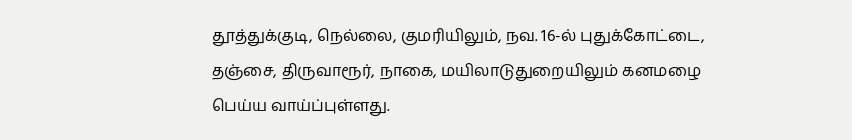தூத்துக்குடி, நெல்லை, குமரியிலும், நவ. 16-ல் புதுக்கோட்டை, தஞ்சை, திருவாரூர், நாகை, மயிலாடுதுறையிலும் கனமழை பெய்ய வாய்ப்புள்ளது.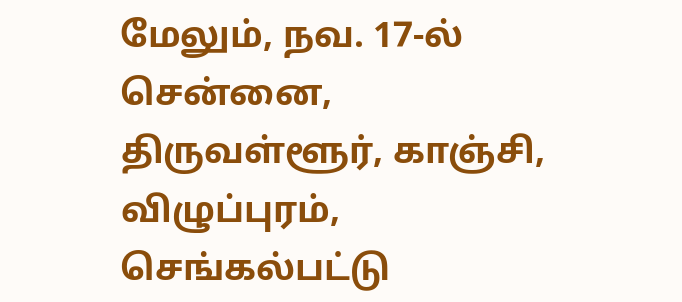மேலும், நவ. 17-ல் சென்னை, திருவள்ளூர், காஞ்சி, விழுப்புரம், செங்கல்பட்டு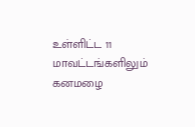உள்ளிட்ட 11 மாவட்டங்களிலும் கனமழை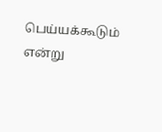பெய்யக்கூடும் என்று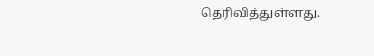தெரிவித்துள்ளது.